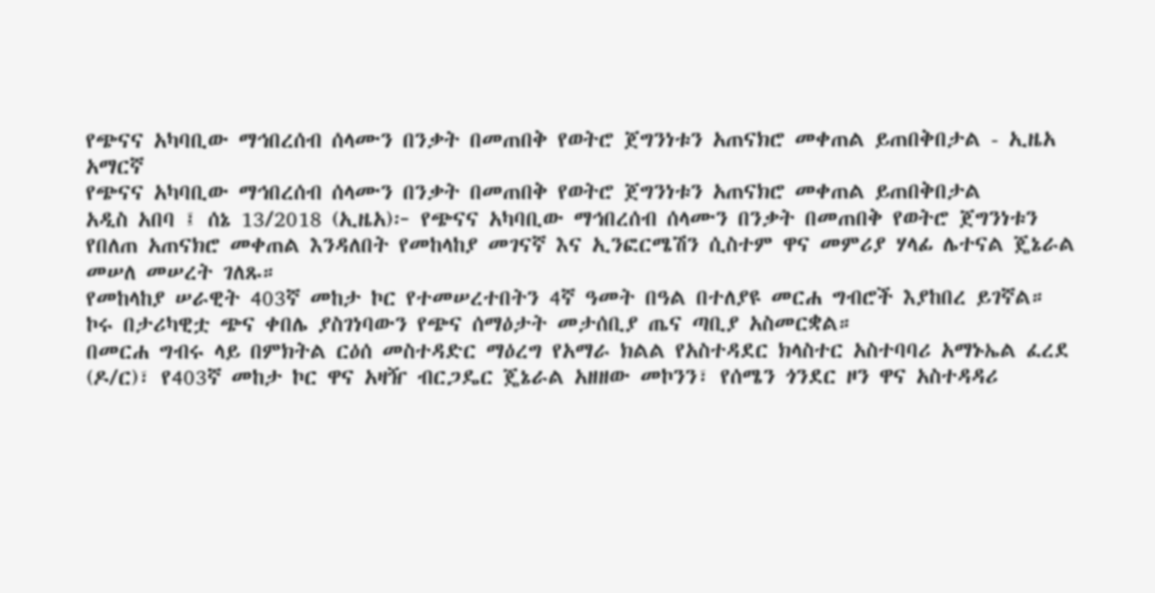የጭናና አካባቢው ማኅበረሰብ ሰላሙን በንቃት በመጠበቅ የወትሮ ጀግንነቱን አጠናክሮ መቀጠል ይጠበቅበታል - ኢዜአ አማርኛ
የጭናና አካባቢው ማኅበረሰብ ሰላሙን በንቃት በመጠበቅ የወትሮ ጀግንነቱን አጠናክሮ መቀጠል ይጠበቅበታል
አዲስ አበባ ፤ ሰኔ 13/2018 (ኢዜአ)፦ የጭናና አካባቢው ማኅበረሰብ ሰላሙን በንቃት በመጠበቅ የወትሮ ጀግንነቱን የበለጠ አጠናክሮ መቀጠል እንዳለበት የመከላከያ መገናኛ እና ኢንፎርሜሽን ሲስተም ዋና መምሪያ ሃላፊ ሌተናል ጄኔራል መሠለ መሠረት ገለጹ።
የመከላከያ ሠራዊት 403ኛ መከታ ኮር የተመሠረተበትን 4ኛ ዓመት በዓል በተለያዩ መርሐ ግብሮች እያከበረ ይገኛል።
ኮሩ በታሪካዊቷ ጭና ቀበሌ ያስገነባውን የጭና ሰማዕታት መታሰቢያ ጤና ጣቢያ አስመርቋል።
በመርሐ ግብሩ ላይ በምክትል ርዕሰ መስተዳድር ማዕረግ የአማራ ክልል የአስተዳደር ክላስተር አስተባባሪ አማኑኤል ፈረደ (ዶ/ር)፣ የ403ኛ መከታ ኮር ዋና አዛዥ ብርጋዴር ጄኔራል አዘዘው መኮንን፣ የሰሜን ጎንደር ዞን ዋና አስተዳዳሪ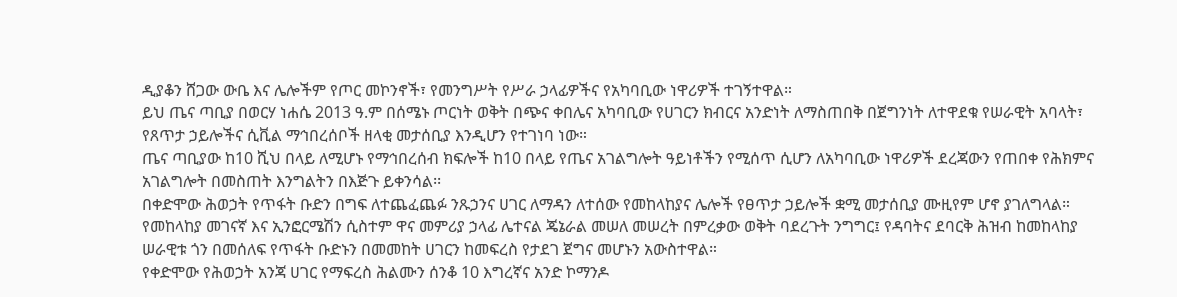ዲያቆን ሸጋው ውቤ እና ሌሎችም የጦር መኮንኖች፣ የመንግሥት የሥራ ኃላፊዎችና የአካባቢው ነዋሪዎች ተገኝተዋል።
ይህ ጤና ጣቢያ በወርሃ ነሐሴ 2013 ዓ.ም በሰሜኑ ጦርነት ወቅት በጭና ቀበሌና አካባቢው የሀገርን ክብርና አንድነት ለማስጠበቅ በጀግንነት ለተዋደቁ የሠራዊት አባላት፣ የጸጥታ ኃይሎችና ሲቪል ማኅበረሰቦች ዘላቂ መታሰቢያ እንዲሆን የተገነባ ነው።
ጤና ጣቢያው ከ10 ሺህ በላይ ለሚሆኑ የማኅበረሰብ ክፍሎች ከ10 በላይ የጤና አገልግሎት ዓይነቶችን የሚሰጥ ሲሆን ለአካባቢው ነዋሪዎች ደረጃውን የጠበቀ የሕክምና አገልግሎት በመስጠት እንግልትን በእጅጉ ይቀንሳል፡፡
በቀድሞው ሕወኃት የጥፋት ቡድን በግፍ ለተጨፈጨፉ ንጹኃንና ሀገር ለማዳን ለተሰው የመከላከያና ሌሎች የፀጥታ ኃይሎች ቋሚ መታሰቢያ ሙዚየም ሆኖ ያገለግላል።
የመከላከያ መገናኛ እና ኢንፎርሜሽን ሲስተም ዋና መምሪያ ኃላፊ ሌተናል ጄኔራል መሠለ መሠረት በምረቃው ወቅት ባደረጉት ንግግር፤ የዳባትና ደባርቅ ሕዝብ ከመከላከያ ሠራዊቱ ጎን በመሰለፍ የጥፋት ቡድኑን በመመከት ሀገርን ከመፍረስ የታደገ ጀግና መሆኑን አውስተዋል።
የቀድሞው የሕወኃት አንጃ ሀገር የማፍረስ ሕልሙን ሰንቆ 10 እግረኛና አንድ ኮማንዶ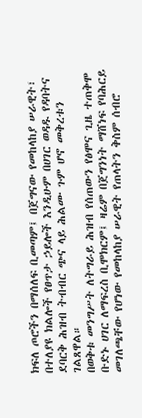ክፍለ ጦሮችን በማሰለፍ ቢመጣም፤ በጀግናው የመከላከያ ሠራዊት፣ በተለያዩ ክልሎች የፀጥታ ኃይሎች እንዲሁም በሀገር ወዳዱ የዳባትና ደባርቅ ሕዝብ ትብብር ጭና ላይ ሕልሙ ጉም ሆኖ መቅረቱን ገልጸዋል።
በወቅቱ መንግሥት ለትግራይ ሕዝብ የሰጠውን የፅሞና ጊዜ ተጠቅሞ ቡድኑ ሀገር ለማፍረስ ቢሞክርም፤ ዛሬም በጀግንነት ማሸነፍ የባሕርይ መገለጫቸው የሆነው የመከላከያ ሠራዊት የጠላትን ቅስም ሰብሮ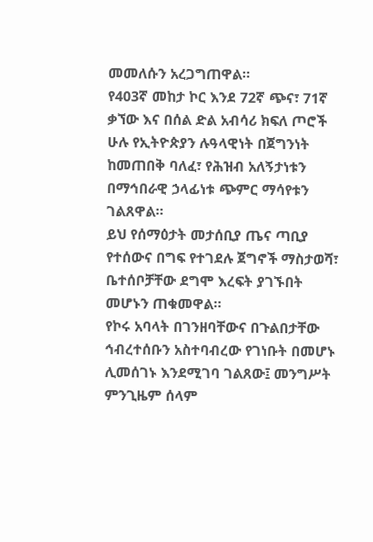መመለሱን አረጋግጠዋል።
የ403ኛ መከታ ኮር እንደ 72ኛ ጭና፣ 71ኛ ቃኘው እና በሰል ድል አብሳሪ ክፍለ ጦሮች ሁሉ የኢትዮጵያን ሉዓላዊነት በጀግንነት ከመጠበቅ ባለፈ፣ የሕዝብ አለኝታነቱን በማኅበራዊ ኃላፊነቱ ጭምር ማሳየቱን ገልጸዋል።
ይህ የሰማዕታት መታሰቢያ ጤና ጣቢያ የተሰውና በግፍ የተገደሉ ጀግኖች ማስታወሻ፣ ቤተሰቦቻቸው ደግሞ እረፍት ያገኙበት መሆኑን ጠቁመዋል።
የኮሩ አባላት በገንዘባቸውና በጉልበታቸው ኅብረተሰቡን አስተባብረው የገነቡት በመሆኑ ሊመሰገኑ እንደሚገባ ገልጸው፤ መንግሥት ምንጊዜም ሰላም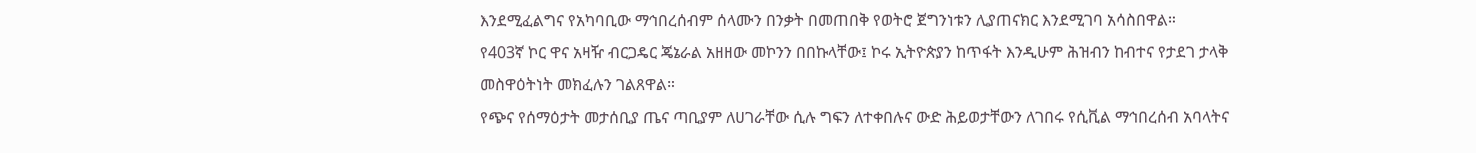እንደሚፈልግና የአካባቢው ማኅበረሰብም ሰላሙን በንቃት በመጠበቅ የወትሮ ጀግንነቱን ሊያጠናክር እንደሚገባ አሳስበዋል።
የ403ኛ ኮር ዋና አዛዥ ብርጋዴር ጄኔራል አዘዘው መኮንን በበኩላቸው፤ ኮሩ ኢትዮጵያን ከጥፋት እንዲሁም ሕዝብን ከብተና የታደገ ታላቅ መስዋዕትነት መክፈሉን ገልጸዋል።
የጭና የሰማዕታት መታሰቢያ ጤና ጣቢያም ለሀገራቸው ሲሉ ግፍን ለተቀበሉና ውድ ሕይወታቸውን ለገበሩ የሲቪል ማኅበረሰብ አባላትና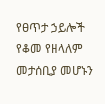የፀጥታ ኃይሎች የቆመ የዘላለም መታሰቢያ መሆኑን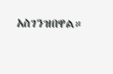አስገንዝበዋል።